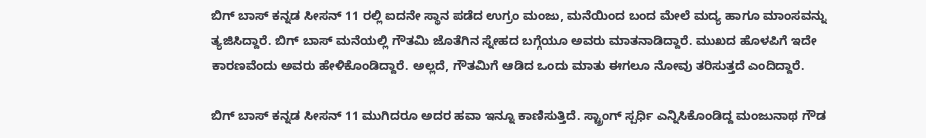ಬಿಗ್ ಬಾಸ್ ಕನ್ನಡ ಸೀಸನ್ 11 ರಲ್ಲಿ ಐದನೇ ಸ್ಥಾನ ಪಡೆದ ಉಗ್ರಂ ಮಂಜು, ಮನೆಯಿಂದ ಬಂದ ಮೇಲೆ ಮದ್ಯ ಹಾಗೂ ಮಾಂಸವನ್ನು ತ್ಯಜಿಸಿದ್ದಾರೆ. ಬಿಗ್ ಬಾಸ್ ಮನೆಯಲ್ಲಿ ಗೌತಮಿ ಜೊತೆಗಿನ ಸ್ನೇಹದ ಬಗ್ಗೆಯೂ ಅವರು ಮಾತನಾಡಿದ್ದಾರೆ. ಮುಖದ ಹೊಳಪಿಗೆ ಇದೇ ಕಾರಣವೆಂದು ಅವರು ಹೇಳಿಕೊಂಡಿದ್ದಾರೆ. ಅಲ್ಲದೆ, ಗೌತಮಿಗೆ ಆಡಿದ ಒಂದು ಮಾತು ಈಗಲೂ ನೋವು ತರಿಸುತ್ತದೆ ಎಂದಿದ್ದಾರೆ.

ಬಿಗ್ ಬಾಸ್ ಕನ್ನಡ ಸೀಸನ್ 11 ಮುಗಿದರೂ ಅದರ ಹವಾ ಇನ್ನೂ ಕಾಣಿಸುತ್ತಿದೆ. ಸ್ಟ್ರಾಂಗ್ ಸ್ಪರ್ಧಿ ಎನ್ನಿಸಿಕೊಂಡಿದ್ದ ಮಂಜುನಾಥ ಗೌಡ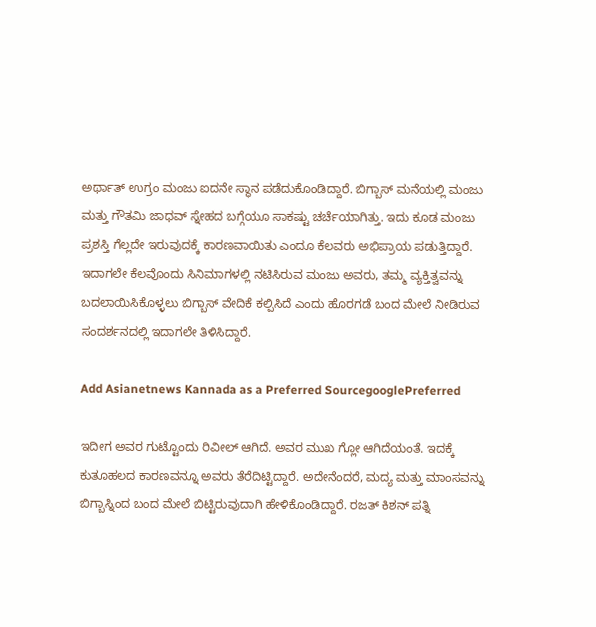ಅರ್ಥಾತ್ ಉಗ್ರಂ ಮಂಜು ಐದನೇ ಸ್ಥಾನ ಪಡೆದುಕೊಂಡಿದ್ದಾರೆ. ಬಿಗ್ಬಾಸ್ ಮನೆಯಲ್ಲಿ ಮಂಜು ಮತ್ತು ಗೌತಮಿ ಜಾಧವ್ ಸ್ನೇಹದ ಬಗ್ಗೆಯೂ ಸಾಕಷ್ಟು ಚರ್ಚೆಯಾಗಿತ್ತು. ಇದು ಕೂಡ ಮಂಜು ಪ್ರಶಸ್ತಿ ಗೆಲ್ಲದೇ ಇರುವುದಕ್ಕೆ ಕಾರಣವಾಯಿತು ಎಂದೂ ಕೆಲವರು ಅಭಿಪ್ರಾಯ ಪಡುತ್ತಿದ್ದಾರೆ. ಇದಾಗಲೇ ಕೆಲವೊಂದು ಸಿನಿಮಾಗಳಲ್ಲಿ ನಟಿಸಿರುವ ಮಂಜು ಅವರು, ತಮ್ಮ ವ್ಯಕ್ತಿತ್ವವನ್ನು ಬದಲಾಯಿಸಿಕೊಳ್ಳಲು ಬಿಗ್ಬಾಸ್ ವೇದಿಕೆ ಕಲ್ಪಿಸಿದೆ ಎಂದು ಹೊರಗಡೆ ಬಂದ ಮೇಲೆ ನೀಡಿರುವ ಸಂದರ್ಶನದಲ್ಲಿ ಇದಾಗಲೇ ತಿಳಿಸಿದ್ದಾರೆ.

Add Asianetnews Kannada as a Preferred SourcegooglePreferred

ಇದೀಗ ಅವರ ಗುಟ್ಟೊಂದು ರಿವೀಲ್ ಆಗಿದೆ. ಅವರ ಮುಖ ಗ್ಲೋ ಆಗಿದೆಯಂತೆ. ಇದಕ್ಕೆ ಕುತೂಹಲದ ಕಾರಣವನ್ನೂ ಅವರು ತೆರೆದಿಟ್ಟಿದ್ದಾರೆ. ಅದೇನೆಂದರೆ, ಮದ್ಯ ಮತ್ತು ಮಾಂಸವನ್ನು ಬಿಗ್ಬಾಸ್ನಿಂದ ಬಂದ ಮೇಲೆ ಬಿಟ್ಟಿರುವುದಾಗಿ ಹೇಳಿಕೊಂಡಿದ್ದಾರೆ. ರಜತ್‌ ಕಿಶನ್‌ ಪತ್ನಿ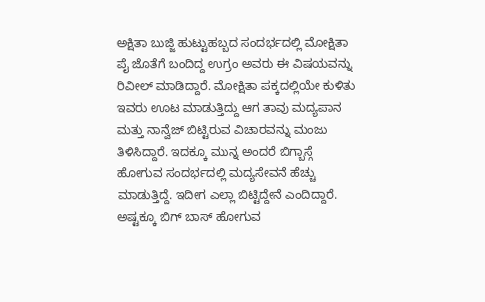ಅಕ್ಷಿತಾ ಬುಜ್ಜಿ ಹುಟ್ಟುಹಬ್ಬದ ಸಂದರ್ಭದಲ್ಲಿ ಮೋಕ್ಷಿತಾ ಪೈ ಜೊತೆಗೆ ಬಂದಿದ್ದ ಉಗ್ರಂ ಅವರು ಈ ವಿಷಯವನ್ನು ರಿವೀಲ್ ಮಾಡಿದ್ದಾರೆ. ಮೋಕ್ಷಿತಾ ಪಕ್ಕದಲ್ಲಿಯೇ ಕುಳಿತು ಇವರು ಊಟ ಮಾಡುತ್ತಿದ್ದು ಆಗ ತಾವು ಮದ್ಯಪಾನ ಮತ್ತು ನಾನ್ವೆಜ್ ಬಿಟ್ಟಿರುವ ವಿಚಾರವನ್ನು ಮಂಜು ತಿಳಿಸಿದ್ದಾರೆ. ಇದಕ್ಕೂ ಮುನ್ನ ಅಂದರೆ ಬಿಗ್ಬಾಸ್ಗೆ ಹೋಗುವ ಸಂದರ್ಭದಲ್ಲಿ ಮದ್ಯಸೇವನೆ ಹೆಚ್ಚು ಮಾಡುತ್ತಿದ್ದೆ. ಇದೀಗ ಎಲ್ಲಾ ಬಿಟ್ಟಿದ್ದೇನೆ ಎಂದಿದ್ದಾರೆ. ಅಷ್ಟಕ್ಕೂ ಬಿಗ್‌ ಬಾಸ್‌ ಹೋಗುವ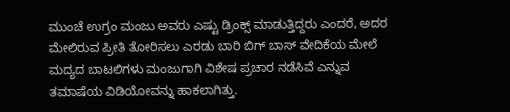ಮುಂಚೆ ಉಗ್ರಂ ಮಂಜು ಅವರು ಎಷ್ಟು ಡ್ರಿಂಕ್ಸ್ ಮಾಡುತ್ತಿದ್ದರು ಎಂದರೆ, ಅದರ ಮೇಲಿರುವ ಪ್ರೀತಿ ತೋರಿಸಲು ಎರಡು ಬಾರಿ ಬಿಗ್‌ ಬಾಸ್‌ ವೇದಿಕೆಯ ಮೇಲೆ ಮದ್ಯದ ಬಾಟಲಿಗಳು ಮಂಜುಗಾಗಿ ವಿಶೇಷ ಪ್ರಚಾರ ನಡೆಸಿವೆ ಎನ್ನುವ ತಮಾಷೆಯ ವಿಡಿಯೋವನ್ನು ಹಾಕಲಾಗಿತ್ತು.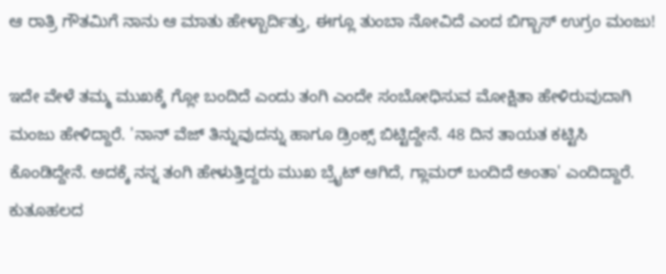ಆ ರಾತ್ರಿ ಗೌತಮಿಗೆ ನಾನು ಆ ಮಾತು ಹೇಳ್ಬಾರ್ದಿತ್ತು, ಈಗ್ಲೂ ತುಂಬಾ ನೋವಿದೆ ಎಂದ ಬಿಗ್ಬಾಸ್ ಉಗ್ರಂ ಮಂಜು!

ಇದೇ ವೇಳೆ ತಮ್ಮ ಮುಖಕ್ಕೆ ಗ್ಲೋ ಬಂದಿದೆ ಎಂದು ತಂಗಿ ಎಂದೇ ಸಂಬೋಧಿಸುವ ಮೋಕ್ಷಿತಾ ಹೇಳಿರುವುದಾಗಿ ಮಂಜು ಹೇಳಿದ್ದಾರೆ. 'ನಾನ್‌ ವೆಜ್‌ ತಿನ್ನುವುದನ್ನು ಹಾಗೂ ಡ್ರಿಂಕ್ಸ್‌ ಬಿಟ್ಟಿದ್ದೇನೆ. 48 ದಿನ ತಾಯತ ಕಟ್ಟಿಸಿ ಕೊಂಡಿದ್ದೇನೆ. ಅದಕ್ಕೆ ನನ್ನ ತಂಗಿ ಹೇಳುತ್ತಿದ್ದರು ಮುಖ ಬ್ರೈಟ್‌ ಆಗಿದೆ, ಗ್ಲಾಮರ್‌ ಬಂದಿದೆ ಅಂತಾ' ಎಂದಿದ್ದಾರೆ. ಕುತೂಹಲದ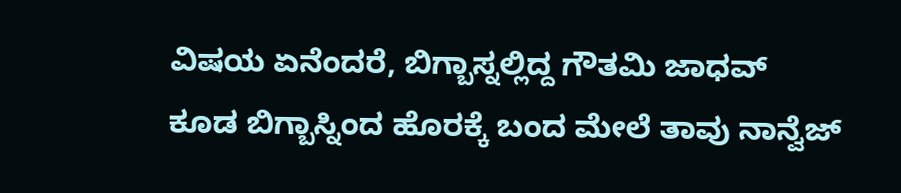ವಿಷಯ ಏನೆಂದರೆ, ಬಿಗ್ಬಾಸ್ನಲ್ಲಿದ್ದ ಗೌತಮಿ ಜಾಧವ್ ಕೂಡ ಬಿಗ್ಬಾಸ್ನಿಂದ ಹೊರಕ್ಕೆ ಬಂದ ಮೇಲೆ ತಾವು ನಾನ್ವೆಜ್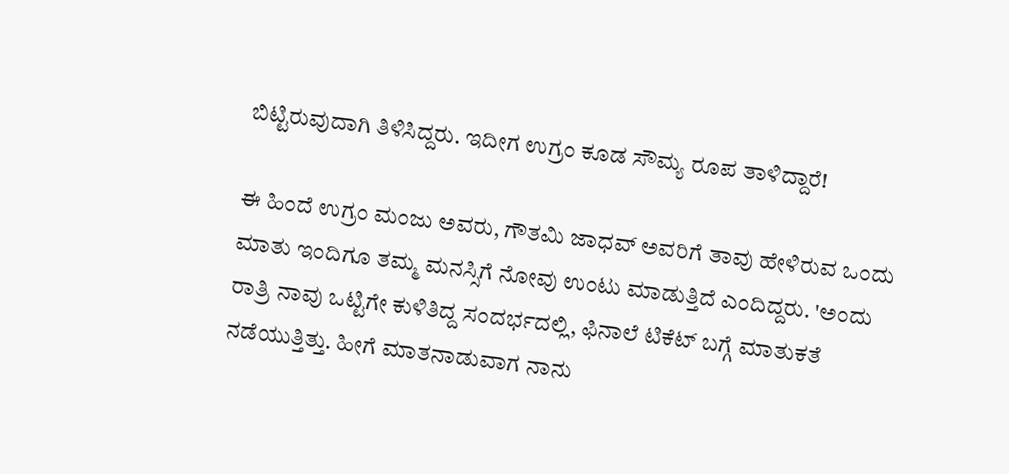ಬಿಟ್ಟಿರುವುದಾಗಿ ತಿಳಿಸಿದ್ದರು. ಇದೀಗ ಉಗ್ರಂ ಕೂಡ ಸೌಮ್ಯ ರೂಪ ತಾಳಿದ್ದಾರೆ!

ಈ ಹಿಂದೆ ಉಗ್ರಂ ಮಂಜು ಅವರು, ಗೌತಮಿ ಜಾಧವ್ ಅವರಿಗೆ ತಾವು ಹೇಳಿರುವ ಒಂದು ಮಾತು ಇಂದಿಗೂ ತಮ್ಮ ಮನಸ್ಸಿಗೆ ನೋವು ಉಂಟು ಮಾಡುತ್ತಿದೆ ಎಂದಿದ್ದರು. 'ಅಂದು ರಾತ್ರಿ ನಾವು ಒಟ್ಟಿಗೇ ಕುಳಿತಿದ್ದ ಸಂದರ್ಭದಲ್ಲಿ, ಫಿನಾಲೆ ಟಿಕೆಟ್ ಬಗ್ಗೆ ಮಾತುಕತೆ ನಡೆಯುತ್ತಿತ್ತು. ಹೀಗೆ ಮಾತನಾಡುವಾಗ ನಾನು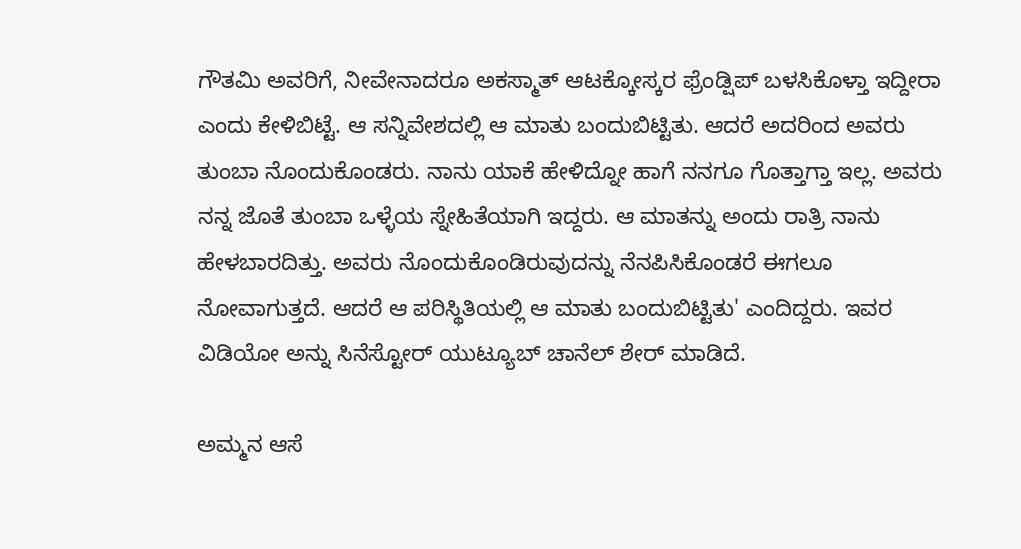ಗೌತಮಿ ಅವರಿಗೆ, ನೀವೇನಾದರೂ ಅಕಸ್ಮಾತ್ ಆಟಕ್ಕೋಸ್ಕರ ಫ್ರೆಂಡ್ಷಿಪ್ ಬಳಸಿಕೊಳ್ತಾ ಇದ್ದೀರಾ ಎಂದು ಕೇಳಿಬಿಟ್ಟೆ. ಆ ಸನ್ನಿವೇಶದಲ್ಲಿ ಆ ಮಾತು ಬಂದುಬಿಟ್ಟಿತು. ಆದರೆ ಅದರಿಂದ ಅವರು ತುಂಬಾ ನೊಂದುಕೊಂಡರು. ನಾನು ಯಾಕೆ ಹೇಳಿದ್ನೋ ಹಾಗೆ ನನಗೂ ಗೊತ್ತಾಗ್ತಾ ಇಲ್ಲ. ಅವರು ನನ್ನ ಜೊತೆ ತುಂಬಾ ಒಳ್ಳೆಯ ಸ್ನೇಹಿತೆಯಾಗಿ ಇದ್ದರು. ಆ ಮಾತನ್ನು ಅಂದು ರಾತ್ರಿ ನಾನು ಹೇಳಬಾರದಿತ್ತು. ಅವರು ನೊಂದುಕೊಂಡಿರುವುದನ್ನು ನೆನಪಿಸಿಕೊಂಡರೆ ಈಗಲೂ ನೋವಾಗುತ್ತದೆ. ಆದರೆ ಆ ಪರಿಸ್ಥಿತಿಯಲ್ಲಿ ಆ ಮಾತು ಬಂದುಬಿಟ್ಟಿತು' ಎಂದಿದ್ದರು. ಇವರ ವಿಡಿಯೋ ಅನ್ನು ಸಿನೆಸ್ಟೋರ್ ಯುಟ್ಯೂಬ್ ಚಾನೆಲ್ ಶೇರ್ ಮಾಡಿದೆ.

ಅಮ್ಮನ ಆಸೆ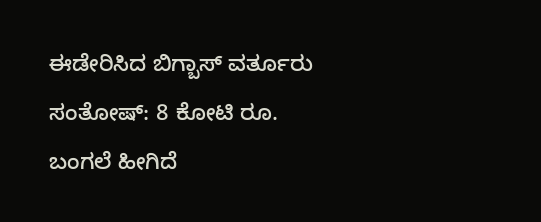ಈಡೇರಿಸಿದ ಬಿಗ್ಬಾಸ್ ವರ್ತೂರು ಸಂತೋಷ್: 8 ಕೋಟಿ ರೂ. ಬಂಗಲೆ ಹೀಗಿದೆ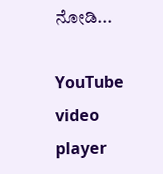ನೋಡಿ...

YouTube video player